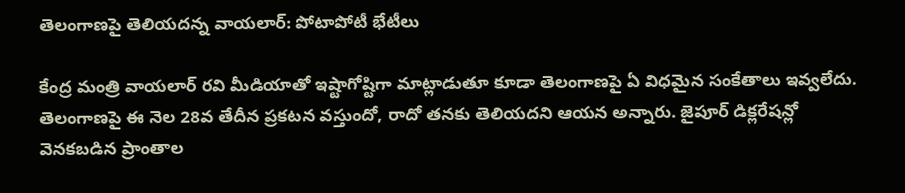తెలంగాణపై తెలియదన్న వాయలార్: పోటాపోటీ భేటీలు

కేంద్ర మంత్రి వాయలార్ రవి మీడియాతో ఇష్టాగోష్టిగా మాట్లాడుతూ కూడా తెలంగాణపై ఏ విధమైన సంకేతాలు ఇవ్వలేదు. తెలంగాణపై ఈ నెల 28వ తేదీన ప్రకటన వస్తుందో, రాదో తనకు తెలియదని ఆయన అన్నారు. జైపూర్ డిక్లరేషన్లో వెనకబడిన ప్రాంతాల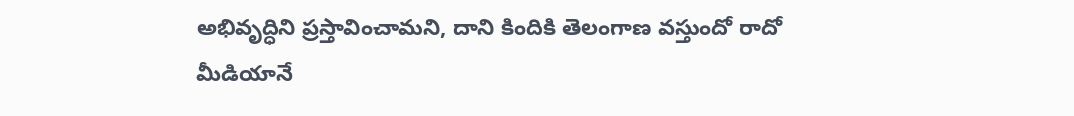అభివృద్ధిని ప్రస్తావించామని, దాని కిందికి తెలంగాణ వస్తుందో రాదో మీడియానే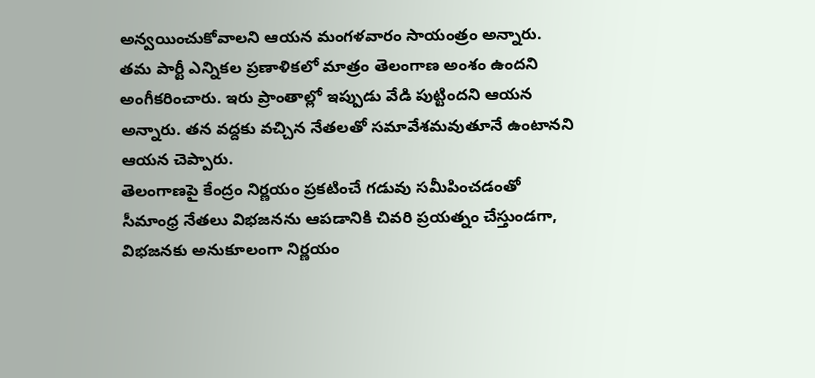అన్వయించుకోవాలని ఆయన మంగళవారం సాయంత్రం అన్నారు. తమ పార్టీ ఎన్నికల ప్రణాళికలో మాత్రం తెలంగాణ అంశం ఉందని అంగీకరించారు. ఇరు ప్రాంతాల్లో ఇప్పుడు వేడి పుట్టిందని ఆయన అన్నారు. తన వద్దకు వచ్చిన నేతలతో సమావేశమవుతూనే ఉంటానని ఆయన చెప్పారు.
తెలంగాణపై కేంద్రం నిర్ణయం ప్రకటించే గడువు సమీపించడంతో సీమాంధ్ర నేతలు విభజనను ఆపడానికి చివరి ప్రయత్నం చేస్తుండగా, విభజనకు అనుకూలంగా నిర్ణయం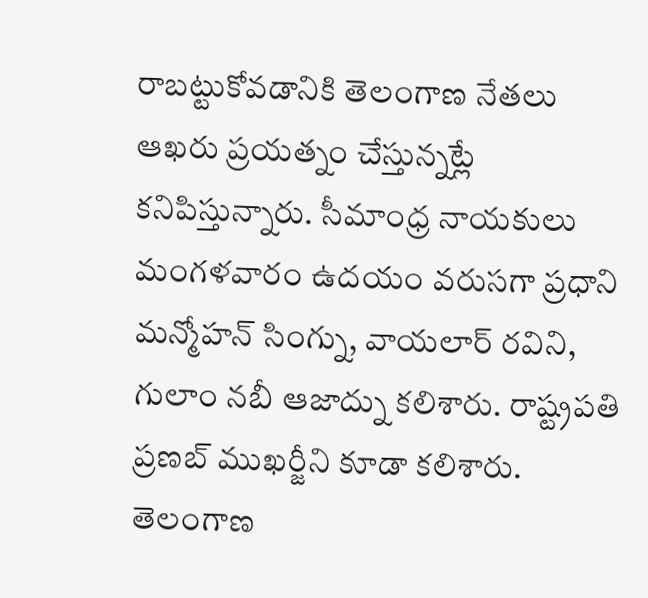రాబట్టుకోవడానికి తెలంగాణ నేతలు ఆఖరు ప్రయత్నం చేస్తున్నట్లే కనిపిస్తున్నారు. సీమాంధ్ర నాయకులు మంగళవారం ఉదయం వరుసగా ప్రధాని మన్మోహన్ సింగ్ను, వాయలార్ రవిని, గులాం నబీ ఆజాద్ను కలిశారు. రాష్ట్రపతి ప్రణబ్ ముఖర్జీని కూడా కలిశారు.
తెలంగాణ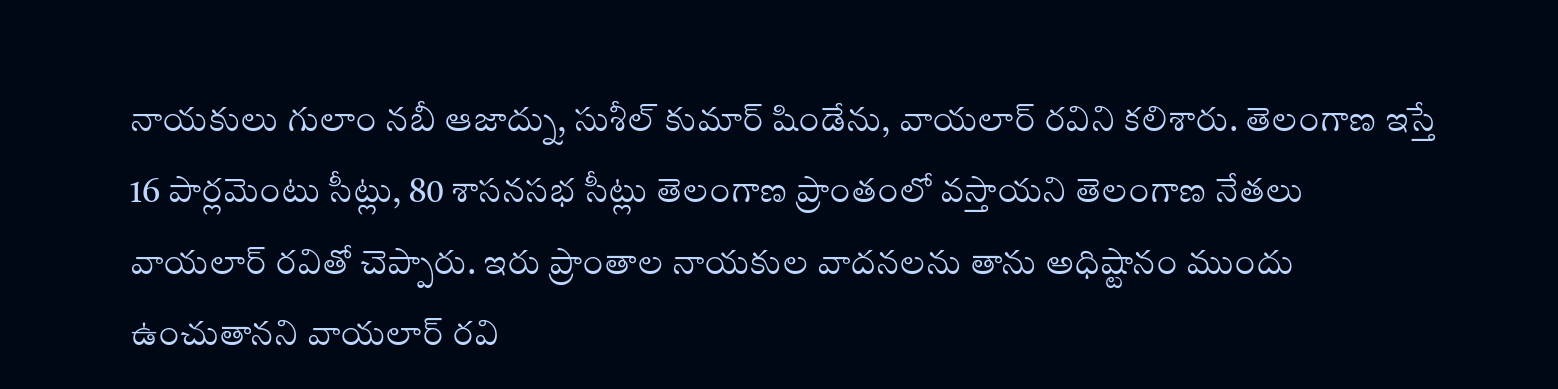నాయకులు గులాం నబీ ఆజాద్ను, సుశీల్ కుమార్ షిండేను, వాయలార్ రవిని కలిశారు. తెలంగాణ ఇస్తే 16 పార్లమెంటు సీట్లు, 80 శాసనసభ సీట్లు తెలంగాణ ప్రాంతంలో వస్తాయని తెలంగాణ నేతలు వాయలార్ రవితో చెప్పారు. ఇరు ప్రాంతాల నాయకుల వాదనలను తాను అధిష్టానం ముందు ఉంచుతానని వాయలార్ రవి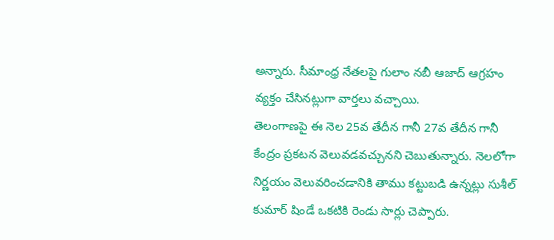అన్నారు. సీమాంధ్ర నేతలపై గులాం నబీ ఆజాద్ ఆగ్రహం వ్యక్తం చేసినట్లుగా వార్తలు వచ్చాయి.
తెలంగాణపై ఈ నెల 25వ తేదీన గానీ 27వ తేదీన గానీ కేంద్రం ప్రకటన వెలువడవచ్చునని చెబుతున్నారు. నెలలోగా నిర్ణయం వెలువరించడానికి తాము కట్టుబడి ఉన్నట్లు సుశీల్ కుమార్ షిండే ఒకటికి రెండు సార్లు చెప్పారు.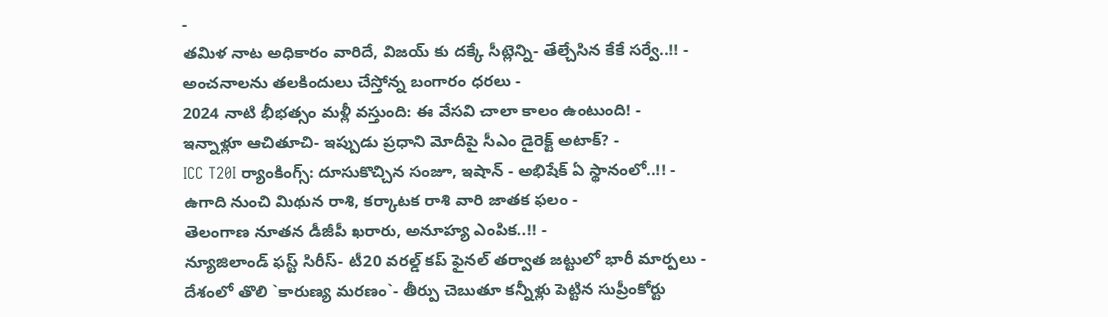-
తమిళ నాట అధికారం వారిదే, విజయ్ కు దక్కే సీట్లెన్ని- తేల్చేసిన కేకే సర్వే..!! -
అంచనాలను తలకిందులు చేస్తోన్న బంగారం ధరలు -
2024 నాటి భీభత్సం మళ్లీ వస్తుంది: ఈ వేసవి చాలా కాలం ఉంటుంది! -
ఇన్నాళ్లూ ఆచితూచి- ఇప్పుడు ప్రధాని మోదీపై సీఎం డైరెక్ట్ అటాక్? -
ICC T20I ర్యాంకింగ్స్: దూసుకొచ్చిన సంజూ, ఇషాన్ - అభిషేక్ ఏ స్థానంలో..!! -
ఉగాది నుంచి మిథున రాశి, కర్కాటక రాశి వారి జాతక ఫలం -
తెలంగాణ నూతన డీజీపీ ఖరారు, అనూహ్య ఎంపిక..!! -
న్యూజిలాండ్ ఫస్ట్ సిరీస్- టీ20 వరల్డ్ కప్ ఫైనల్ తర్వాత జట్టులో భారీ మార్పలు -
దేశంలో తొలి `కారుణ్య మరణం`- తీర్పు చెబుతూ కన్నీళ్లు పెట్టిన సుప్రీంకోర్టు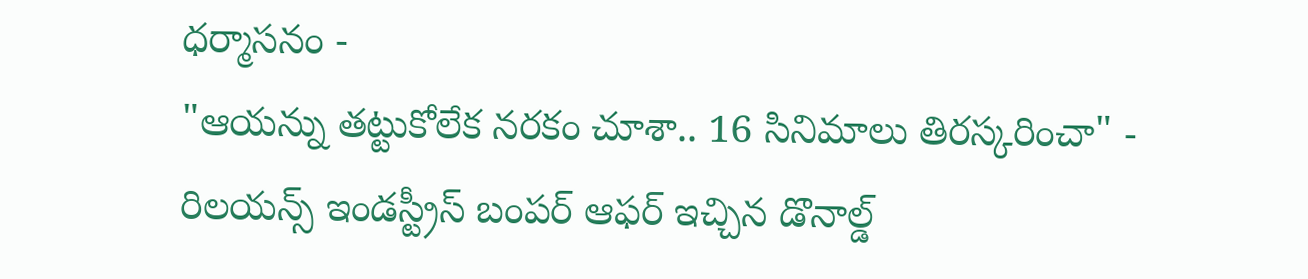ధర్మాసనం -
"ఆయన్ను తట్టుకోలేక నరకం చూశా.. 16 సినిమాలు తిరస్కరించా" -
రిలయన్స్ ఇండస్ట్రీస్ బంపర్ ఆఫర్ ఇచ్చిన డొనాల్డ్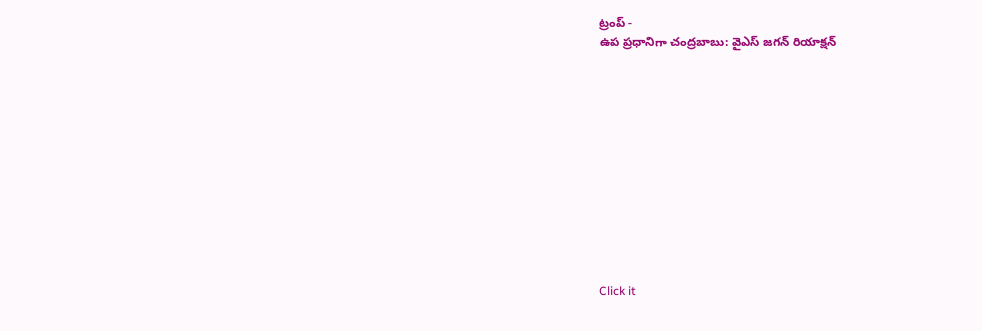ట్రంప్ -
ఉప ప్రధానిగా చంద్రబాబు: వైఎస్ జగన్ రియాక్షన్












Click it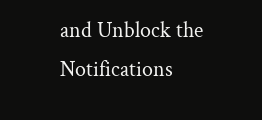and Unblock the Notifications